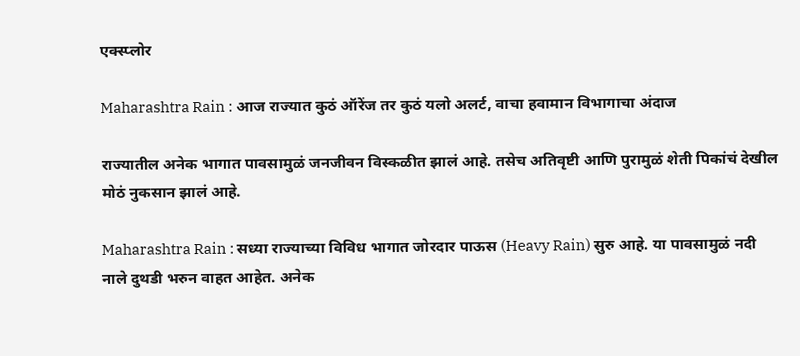एक्स्प्लोर

Maharashtra Rain : आज राज्यात कुठं ऑरेंज तर कुठं यलो अलर्ट, वाचा हवामान विभागाचा अंदाज

राज्यातील अनेक भागात पावसामुळं जनजीवन विस्कळीत झालं आहे. तसेच अतिवृष्टी आणि पुरामुळं शेती पिकांचं देखील मोठं नुकसान झालं आहे.

Maharashtra Rain : सध्या राज्याच्या विविध भागात जोरदार पाऊस (Heavy Rain) सुरु आहे. या पावसामुळं नदी नाले दुथडी भरुन वाहत आहेत. अनेक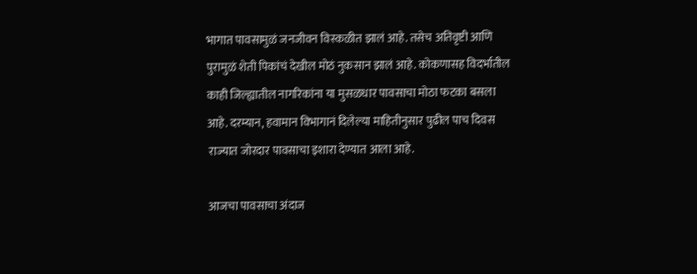भागात पावसामुळं जनजीवन विस्कळीत झालं आहे. तसेच अतिवृष्टी आणि पुरामुळं शेती पिकांचं देखील मोठं नुकसान झालं आहे. कोकणासह विदर्भातील काही जिल्ह्यातील नागरिकांना या मुसळधार पावसाचा मोठा फटका बसला आहे. दरम्यान, हवामान विभागानं दिलेल्या माहितीनुसार पुढील पाच दिवस राज्यात जोरदार पावसाचा इशारा देण्यात आला आहे.

आजचा पावसाचा अंदाज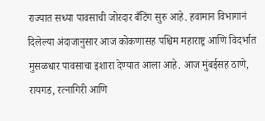राज्यात सध्या पावसाची जोरदार बँटिंग सुरु आहे. हवामान विभागानं दिलेल्या अंदाजानुसार आज कोकणासह पश्चिम महाराष्ट्र आणि विदर्भात मुसळधार पावसाचा इशारा देण्यात आला आहे. आज मुंबईसह ठाणे, रायगड, रत्नागिरी आणि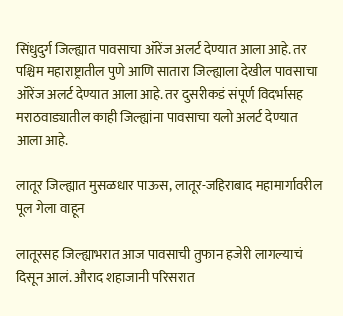सिंधुदुर्ग जिल्ह्यात पावसाचा ऑरेंज अलर्ट देण्यात आला आहे. तर पश्चिम महाराष्ट्रातील पुणे आणि सातारा जिल्ह्याला देखील पावसाचा ऑरेंज अलर्ट देण्यात आला आहे. तर दुसरीकडं संपूर्ण विदर्भासह मराठवाड्यातील काही जिल्ह्यांना पावसाचा यलो अलर्ट देण्यात आला आहे.

लातूर जिल्ह्यात मुसळधार पाऊस, लातूर-जहिराबाद महामार्गावरील पूल गेला वाहून

लातूरसह जिल्ह्याभरात आज पावसाची तुफान हजेरी लागल्याचं दिसून आलं. औराद शहाजानी परिसरात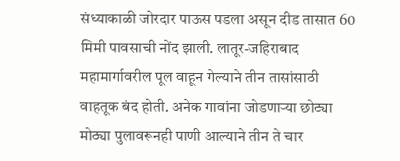संध्याकाळी जोरदार पाऊस पडला असून दीड तासात 60 मिमी पावसाची नोंद झाली. लातूर-जहिराबाद महामार्गावरील पूल वाहून गेल्याने तीन तासांसाठी वाहतूक बंद होती. अनेक गावांना जोडणाऱ्या छोट्या मोठ्या पुलावरूनही पाणी आल्याने तीन ते चार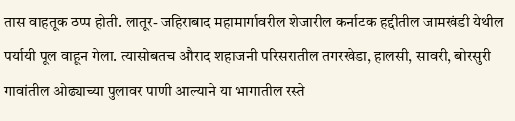तास वाहतूक ठप्प होती. लातूर- जहिराबाद महामार्गावरील शेजारील कर्नाटक हद्दीतील जामखंडी येथील पर्यायी पूल वाहून गेला. त्यासोबतच औराद शहाजनी परिसरातील तगरखेडा, हालसी, सावरी, बोरसुरी गावांतील ओढ्याच्या पुलावर पाणी आल्याने या भागातील रस्ते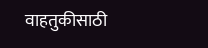वाहतुकीसाठी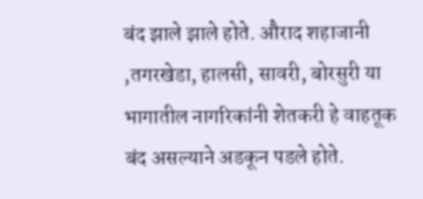बंद झाले झाले होते. औराद शहाजानी ,तगरखेडा, हालसी, सावरी, बोरसुरी या भागातील नागरिकांनी शेतकरी हे वाहतूक बंद असल्याने अडकून पडले होते.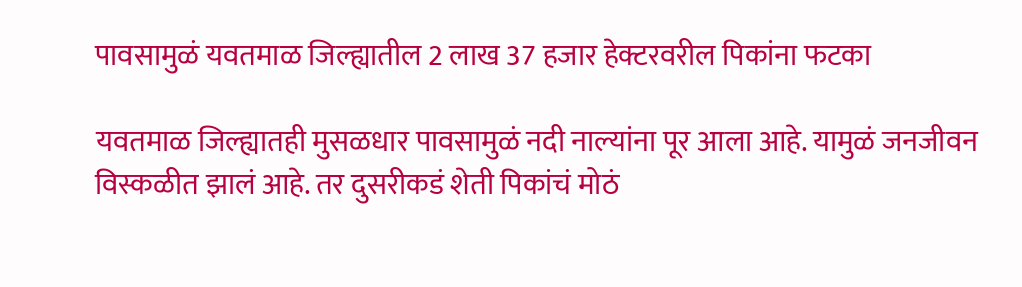पावसामुळं यवतमाळ जिल्ह्यातील 2 लाख 37 हजार हेक्टरवरील पिकांना फटका

यवतमाळ जिल्ह्यातही मुसळधार पावसामुळं नदी नाल्यांना पूर आला आहे. यामुळं जनजीवन विस्कळीत झालं आहे. तर दुसरीकडं शेती पिकांचं मोठं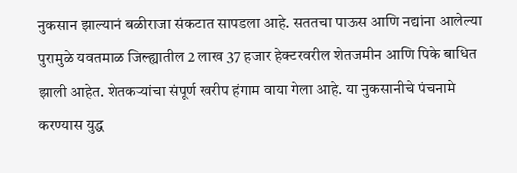नुकसान झाल्यानं बळीराजा संकटात सापडला आहे. सततचा पाऊस आणि नद्यांना आलेल्या पुरामुळे यवतमाळ जिल्ह्यातील 2 लाख 37 हजार हेक्टरवरील शेतजमीन आणि पिके बाधित झाली आहेत. शेतकऱ्यांचा संपूर्ण खरीप हंगाम वाया गेला आहे. या नुकसानीचे पंचनामे करण्यास युद्ध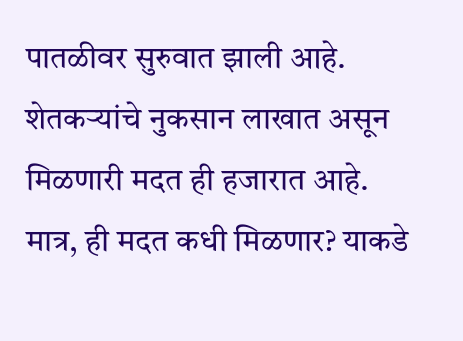पातळीवर सुरुवात झाली आहे. शेतकऱ्यांचे नुकसान लाखात असून मिळणारी मदत ही हजारात आहे. मात्र, ही मदत कधी मिळणार? याकडे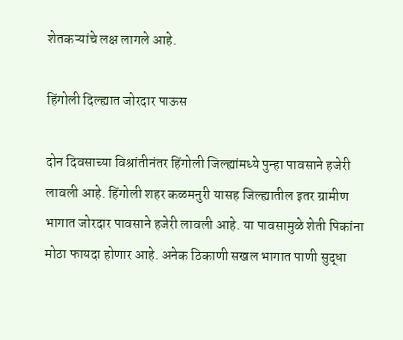शेतकऱ्यांचे लक्ष लागले आहे.

हिंगोली दिल्ह्यात जोरदार पाऊस

दोन दिवसाच्या विश्रांतीनंतर हिंगोली जिल्ह्यांमध्ये पुन्हा पावसाने हजेरी लावली आहे. हिंगोली शहर कळमनुरी यासह जिल्ह्यातील इतर ग्रामीण भागात जोरदार पावसाने हजेरी लावली आहे. या पावसामुळे शेती पिकांना मोठा फायदा होणार आहे. अनेक ठिकाणी सखल भागात पाणी सुद्धा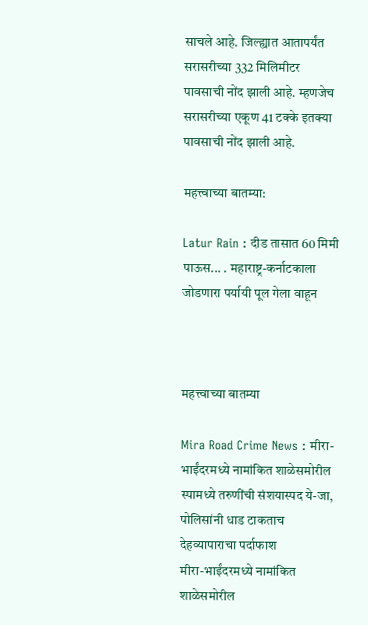साचले आहे. जिल्ह्यात आतापर्यंत सरासरीच्या 332 मिलिमीटर पावसाची नोंद झाली आहे. म्हणजेच सरासरीच्या एकूण 41 टक्के इतक्या पावसाची नोंद झाली आहे.

महत्त्वाच्या बातम्या:

Latur Rain : दीड तासात 60 मिमी पाऊस... . महाराष्ट्र-कर्नाटकाला जोडणारा पर्यायी पूल गेला वाहून



महत्त्वाच्या बातम्या

Mira Road Crime News : मीरा-भाईंदरमध्ये नामांकित शाळेसमोरील स्पामध्ये तरुणींची संशयास्पद ये-जा, पोलिसांनी धाड टाकताच देहव्यापाराचा पर्दाफाश
मीरा-भाईंदरमध्ये नामांकित शाळेसमोरील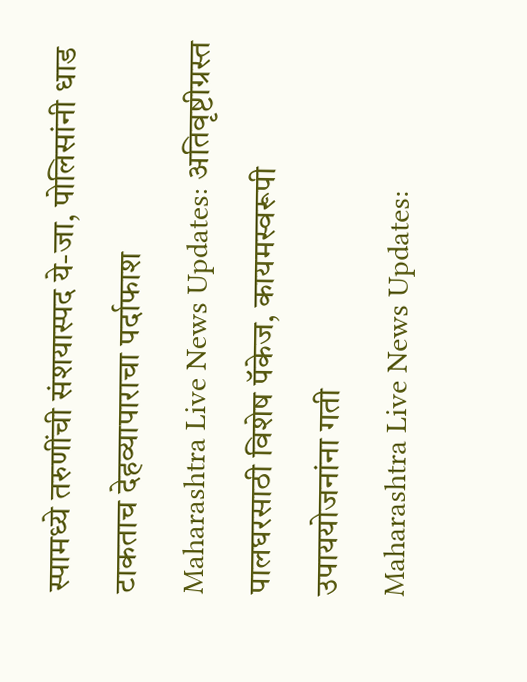स्पामध्ये तरुणींची संशयास्पद ये-जा, पोलिसांनी धाड टाकताच देहव्यापाराचा पर्दाफाश
Maharashtra Live News Updates: अतिवृष्टीग्रस्त पालघरसाठी विशेष पॅकेज, कायमस्वरूपी उपाययोजनांना गती
Maharashtra Live News Updates: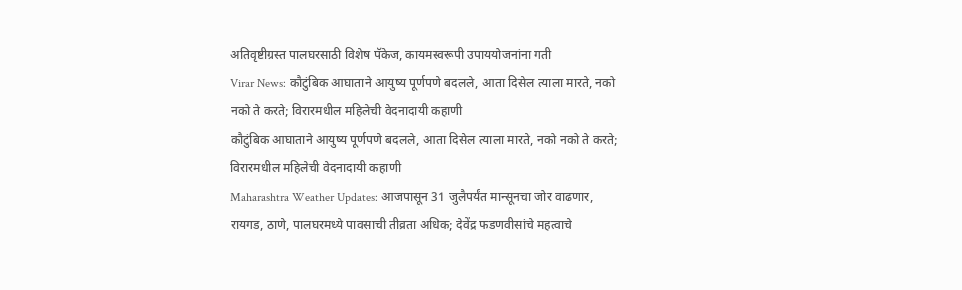अतिवृष्टीग्रस्त पालघरसाठी विशेष पॅकेज, कायमस्वरूपी उपाययोजनांना गती
Virar News: कौटुंबिक आघाताने आयुष्य पूर्णपणे बदलले, आता दिसेल त्याला मारते, नको नको ते करते; विरारमधील महिलेची वेदनादायी कहाणी
कौटुंबिक आघाताने आयुष्य पूर्णपणे बदलले, आता दिसेल त्याला मारते, नको नको ते करते; विरारमधील महिलेची वेदनादायी कहाणी
Maharashtra Weather Updates: आजपासून 31 जुलैपर्यंत मान्सूनचा जोर वाढणार, रायगड, ठाणे, पालघरमध्ये पावसाची तीव्रता अधिक; देवेंद्र फडणवीसांचे महत्वाचे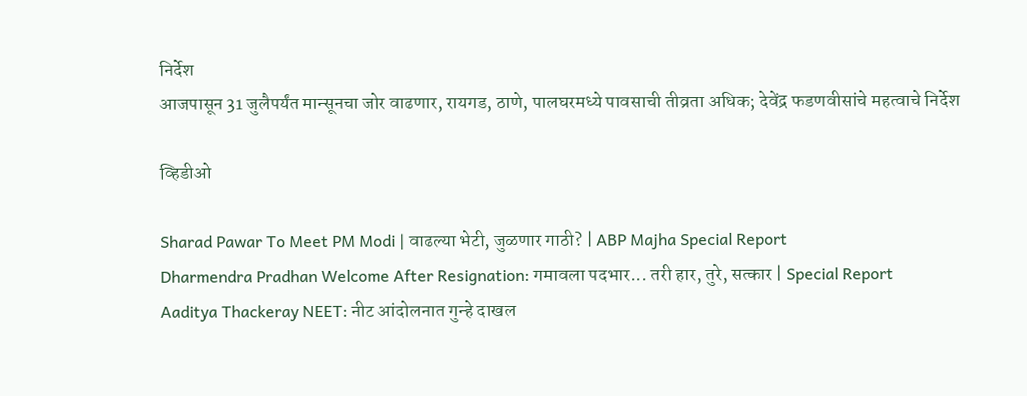निर्देश
आजपासून 31 जुलैपर्यंत मान्सूनचा जोर वाढणार, रायगड, ठाणे, पालघरमध्ये पावसाची तीव्रता अधिक; देवेंद्र फडणवीसांचे महत्वाचे निर्देश

व्हिडीओ

Sharad Pawar To Meet PM Modi | वाढल्या भेटी, जुळणार गाठी? | ABP Majha Special Report
Dharmendra Pradhan Welcome After Resignation: गमावला पदभार... तरी हार, तुरे, सत्कार | Special Report
Aaditya Thackeray NEET: नीट आंदोलनात गुन्हे दाखल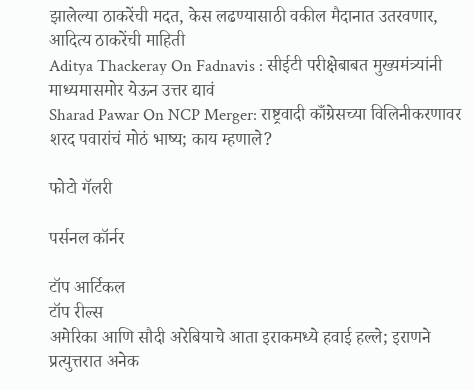झालेल्या ठाकरेंची मदत, केस लढण्यासाठी वकील मैदानात उतरवणार, आदित्य ठाकरेंची माहिती
Aditya Thackeray On Fadnavis : सीईटी परीक्षेबाबत मुख्यमंत्र्यांनी माध्यमासमोर येऊन उत्तर द्यावं
Sharad Pawar On NCP Merger: राष्ट्रवादी काँग्रेसच्या विलिनीकरणावर शरद पवारांचं मोठं भाष्य; काय म्हणाले?

फोटो गॅलरी

पर्सनल कॉर्नर

टॉप आर्टिकल
टॉप रील्स
अमेरिका आणि सौदी अरेबियाचे आता इराकमध्ये हवाई हल्ले; इराणने प्रत्युत्तरात अनेक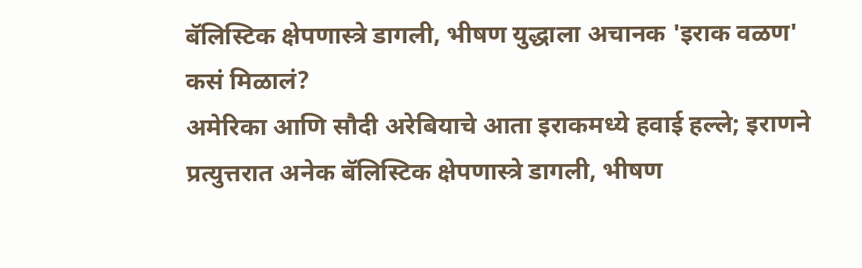बॅलिस्टिक क्षेपणास्त्रे डागली, भीषण युद्धाला अचानक 'इराक वळण' कसं मिळालं?
अमेरिका आणि सौदी अरेबियाचे आता इराकमध्ये हवाई हल्ले; इराणने प्रत्युत्तरात अनेक बॅलिस्टिक क्षेपणास्त्रे डागली, भीषण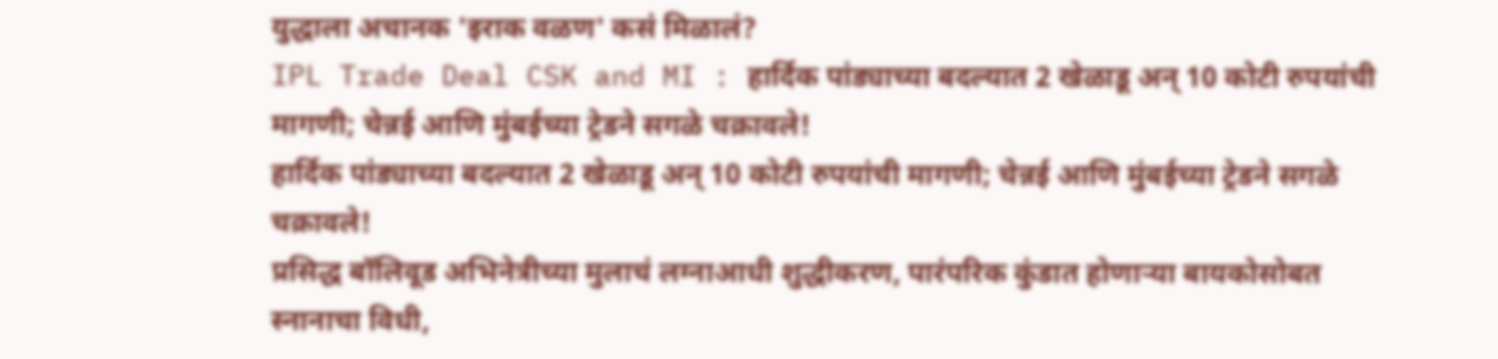युद्धाला अचानक 'इराक वळण' कसं मिळालं?
IPL Trade Deal CSK and MI : हार्दिक पांड्याच्या बदल्यात 2 खेळाडू अन् 10 कोटी रुपयांची मागणी; चेन्नई आणि मुंबईच्या ट्रेडने सगळे चक्रावले!
हार्दिक पांड्याच्या बदल्यात 2 खेळाडू अन् 10 कोटी रुपयांची मागणी; चेन्नई आणि मुंबईच्या ट्रेडने सगळे चक्रावले!
प्रसिद्ध बॉलिवूड अभिनेत्रीच्या मुलाचं लग्नाआधी शुद्धीकरण, पारंपरिक कुंडात होणाऱ्या बायकोसोबत स्नानाचा विधी,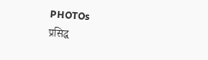PHOTOs
प्रसिद्ध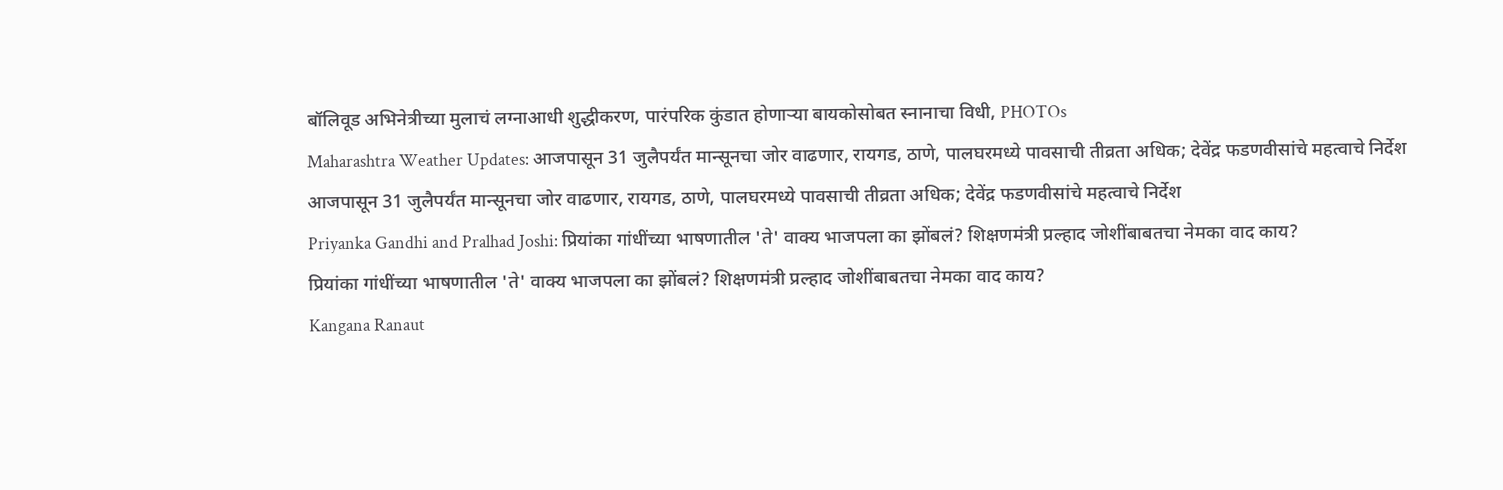बॉलिवूड अभिनेत्रीच्या मुलाचं लग्नाआधी शुद्धीकरण, पारंपरिक कुंडात होणाऱ्या बायकोसोबत स्नानाचा विधी, PHOTOs
Maharashtra Weather Updates: आजपासून 31 जुलैपर्यंत मान्सूनचा जोर वाढणार, रायगड, ठाणे, पालघरमध्ये पावसाची तीव्रता अधिक; देवेंद्र फडणवीसांचे महत्वाचे निर्देश
आजपासून 31 जुलैपर्यंत मान्सूनचा जोर वाढणार, रायगड, ठाणे, पालघरमध्ये पावसाची तीव्रता अधिक; देवेंद्र फडणवीसांचे महत्वाचे निर्देश
Priyanka Gandhi and Pralhad Joshi: प्रियांका गांधींच्या भाषणातील 'ते' वाक्य भाजपला का झोंबलं? शिक्षणमंत्री प्रल्हाद जोशींबाबतचा नेमका वाद काय?
प्रियांका गांधींच्या भाषणातील 'ते' वाक्य भाजपला का झोंबलं? शिक्षणमंत्री प्रल्हाद जोशींबाबतचा नेमका वाद काय?
Kangana Ranaut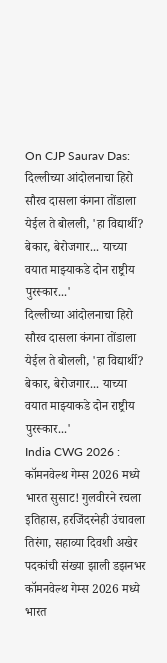On CJP Saurav Das: दिल्लीच्या आंदोलनाचा हिरो सौरव दासला कंगना तोंडाला येईल ते बोलली, 'हा विद्यार्थी? बेकार, बेरोजगार... याच्या वयात माझ्याकडे दोन राष्ट्रीय पुरस्कार...'
दिल्लीच्या आंदोलनाचा हिरो सौरव दासला कंगना तोंडाला येईल ते बोलली, 'हा विद्यार्थी? बेकार, बेरोजगार... याच्या वयात माझ्याकडे दोन राष्ट्रीय पुरस्कार...'
India CWG 2026 : कॉमनवेल्थ गेम्स 2026 मध्ये भारत सुसाट! गुलवीरने रचला इतिहास, हरजिंदरनेही उंचावला तिरंगा, सहाव्या दिवशी अखेर पदकांची संख्या झाली डझनभर
कॉमनवेल्थ गेम्स 2026 मध्ये भारत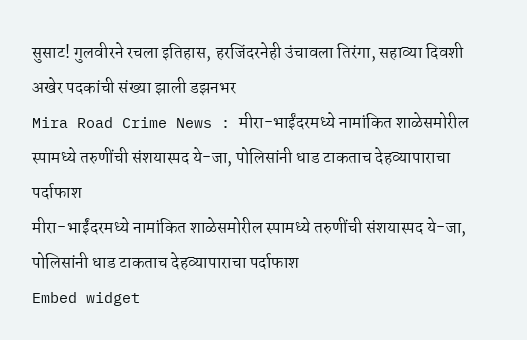सुसाट! गुलवीरने रचला इतिहास, हरजिंदरनेही उंचावला तिरंगा, सहाव्या दिवशी अखेर पदकांची संख्या झाली डझनभर
Mira Road Crime News : मीरा-भाईंदरमध्ये नामांकित शाळेसमोरील स्पामध्ये तरुणींची संशयास्पद ये-जा, पोलिसांनी धाड टाकताच देहव्यापाराचा पर्दाफाश
मीरा-भाईंदरमध्ये नामांकित शाळेसमोरील स्पामध्ये तरुणींची संशयास्पद ये-जा, पोलिसांनी धाड टाकताच देहव्यापाराचा पर्दाफाश
Embed widget